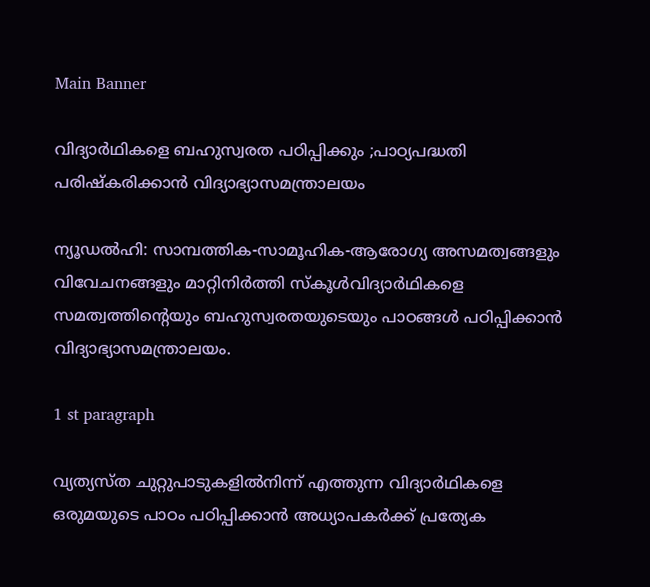Main Banner

വിദ്യാര്‍ഥികളെ ബഹുസ്വരത പഠിപ്പിക്കും ;പാഠ്യപദ്ധതി പരിഷ്കരിക്കാൻ വിദ്യാഭ്യാസമന്ത്രാലയം

ന്യൂഡല്‍ഹി: സാമ്പത്തിക-സാമൂഹിക-ആരോഗ്യ അസമത്വങ്ങളും വിവേചനങ്ങളും മാറ്റിനിര്‍ത്തി സ്കൂള്‍വിദ്യാര്‍ഥികളെ സമത്വത്തിന്റെയും ബഹുസ്വരതയുടെയും പാഠങ്ങള്‍ പഠിപ്പിക്കാൻ വിദ്യാഭ്യാസമന്ത്രാലയം.

1 st paragraph

വ്യത്യസ്ത ചുറ്റുപാടുകളില്‍നിന്ന്‌ എത്തുന്ന വിദ്യാര്‍ഥികളെ ഒരുമയുടെ പാഠം പഠിപ്പിക്കാൻ അധ്യാപകര്‍ക്ക്‌ പ്രത്യേക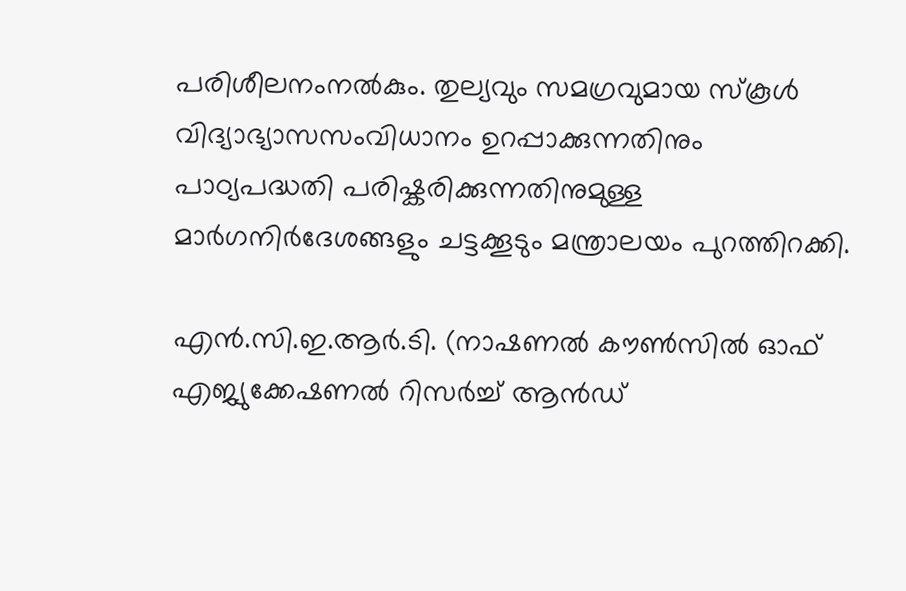പരിശീലനംനല്‍കും. തുല്യവും സമഗ്രവുമായ സ്കൂള്‍ വിദ്യാഭ്യാസസംവിധാനം ഉറപ്പാക്കുന്നതിനും പാഠ്യപദ്ധതി പരിഷ്കരിക്കുന്നതിനുമുള്ള മാര്‍ഗനിര്‍ദേശങ്ങളും ചട്ടക്കൂടും മന്ത്രാലയം പുറത്തിറക്കി.

എൻ.സി.ഇ.ആര്‍.ടി. (നാഷണല്‍ കൗണ്‍സില്‍ ഓഫ് എജ്യുക്കേഷണല്‍ റിസര്‍ച്ച്‌ ആൻഡ്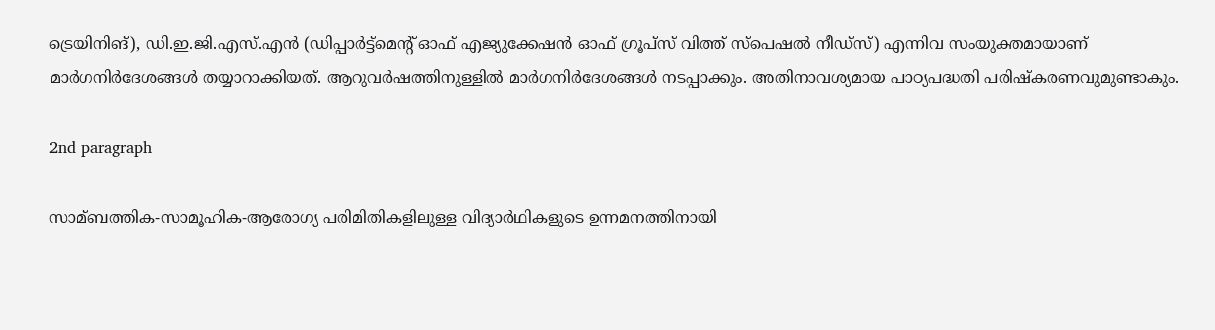ട്രെയിനിങ്), ഡി.ഇ.ജി.എസ്.എൻ (ഡിപ്പാര്‍ട്ട്മെന്റ് ഓഫ് എജ്യുക്കേഷൻ ഓഫ് ഗ്രൂപ്‌സ് വിത്ത് സ്പെഷല്‍ നീഡ്‌സ്) എന്നിവ സംയുക്തമായാണ് മാര്‍ഗനിര്‍ദേശങ്ങള്‍ തയ്യാറാക്കിയത്. ആറുവര്‍ഷത്തിനുള്ളില്‍ മാര്‍ഗനിര്‍ദേശങ്ങള്‍ നടപ്പാക്കും. അതിനാവശ്യമായ പാഠ്യപദ്ധതി പരിഷ്കരണവുമുണ്ടാകും.

2nd paragraph

സാമ്ബത്തിക-സാമൂഹിക-ആരോഗ്യ പരിമിതികളിലുള്ള വിദ്യാര്‍ഥികളുടെ ഉന്നമനത്തിനായി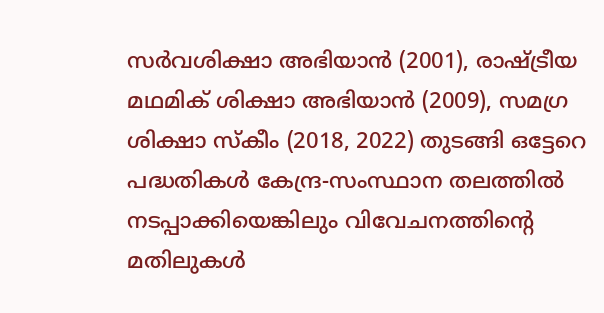സര്‍വശിക്ഷാ അഭിയാൻ (2001), രാഷ്ട്രീയ മഥമിക് ശിക്ഷാ അഭിയാൻ (2009), സമഗ്ര ശിക്ഷാ സ്കീം (2018, 2022) തുടങ്ങി ഒട്ടേറെ പദ്ധതികള്‍ കേന്ദ്ര-സംസ്ഥാന തലത്തില്‍ നടപ്പാക്കിയെങ്കിലും വിവേചനത്തിന്റെ മതിലുകള്‍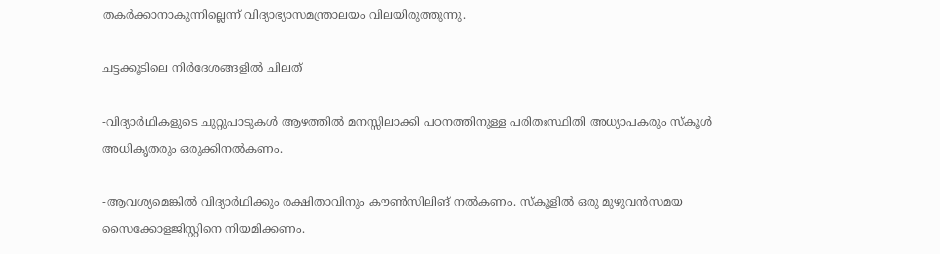തകര്‍ക്കാനാകുന്നില്ലെന്ന് വിദ്യാഭ്യാസമന്ത്രാലയം വിലയിരുത്തുന്നു.

ചട്ടക്കൂടിലെ നിര്‍ദേശങ്ങളില്‍ ചിലത്

-വിദ്യാര്‍ഥികളുടെ ചുറ്റുപാടുകള്‍ ആഴത്തില്‍ മനസ്സിലാക്കി പഠനത്തിനുള്ള പരിതഃസ്ഥിതി അധ്യാപകരും സ്കൂള്‍ അധികൃതരും ഒരുക്കിനല്‍കണം.

-ആവശ്യമെങ്കില്‍ വിദ്യാര്‍ഥിക്കും രക്ഷിതാവിനും കൗണ്‍സിലിങ് നല്‍കണം. സ്കൂളില്‍ ഒരു മുഴുവൻസമയ സൈക്കോളജിസ്റ്റിനെ നിയമിക്കണം.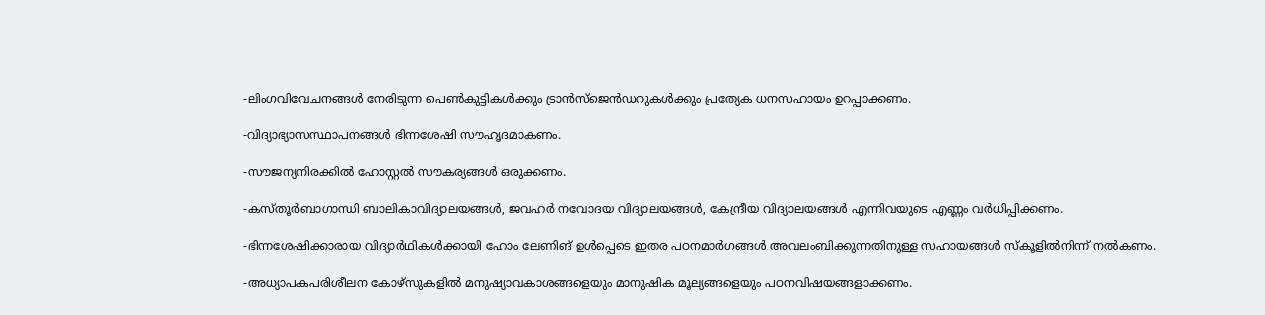-ലിംഗവിവേചനങ്ങള്‍ നേരിടുന്ന പെണ്‍കുട്ടികള്‍ക്കും ട്രാൻസ്‌ജെൻഡറുകള്‍ക്കും പ്രത്യേക ധനസഹായം ഉറപ്പാക്കണം.

-വിദ്യാഭ്യാസസ്ഥാപനങ്ങള്‍ ഭിന്നശേഷി സൗഹൃദമാകണം.

-സൗജന്യനിരക്കില്‍ ഹോസ്റ്റല്‍ സൗകര്യങ്ങള്‍ ഒരുക്കണം.

-കസ്തൂര്‍ബാഗാന്ധി ബാലികാവിദ്യാലയങ്ങള്‍, ജവഹര്‍ നവോദയ വിദ്യാലയങ്ങള്‍, കേന്ദ്രീയ വിദ്യാലയങ്ങള്‍ എന്നിവയുടെ എണ്ണം വര്‍ധിപ്പിക്കണം.

-ഭിന്നശേഷിക്കാരായ വിദ്യാര്‍ഥികള്‍ക്കായി ഹോം ലേണിങ് ഉള്‍പ്പെടെ ഇതര പഠനമാര്‍ഗങ്ങള്‍ അവലംബിക്കുന്നതിനുള്ള സഹായങ്ങള്‍ സ്കൂളില്‍നിന്ന് നല്‍കണം.

-അധ്യാപകപരിശീലന കോഴ്‌സുകളില്‍ മനുഷ്യാവകാശങ്ങളെയും മാനുഷിക മൂല്യങ്ങളെയും പഠനവിഷയങ്ങളാക്കണം.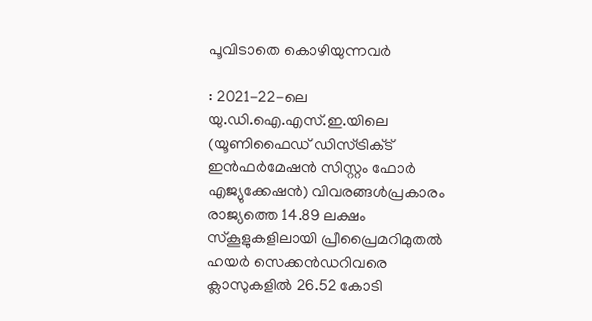പൂവിടാതെ കൊഴിയുന്നവര്‍

: 2021-22-ലെ യു.ഡി.ഐ.എസ്.ഇ.യിലെ (യൂണിഫൈഡ് ഡിസ്ട്രിക്‌ട്‌ ഇൻഫര്‍മേഷൻ സിസ്റ്റം ഫോര്‍ എജ്യുക്കേഷൻ) വിവരങ്ങള്‍പ്രകാരം രാജ്യത്തെ 14.89 ലക്ഷം സ്കൂളുകളിലായി പ്രീപ്രൈമറിമുതല്‍ ഹയര്‍ സെക്കൻഡറിവരെ ക്ലാസുകളില്‍ 26.52 കോടി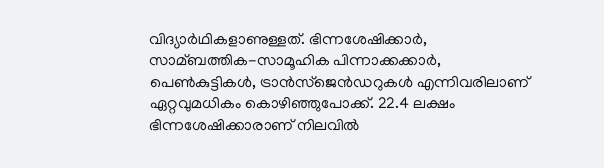വിദ്യാര്‍ഥികളാണുള്ളത്. ഭിന്നശേഷിക്കാര്‍, സാമ്ബത്തിക-സാമൂഹിക പിന്നാക്കക്കാര്‍, പെണ്‍കുട്ടികള്‍, ട്രാൻസ്‌ജെൻഡറുകള്‍ എന്നിവരിലാണ് ഏറ്റവുമധികം കൊഴിഞ്ഞുപോക്ക്. 22.4 ലക്ഷം ഭിന്നശേഷിക്കാരാണ് നിലവില്‍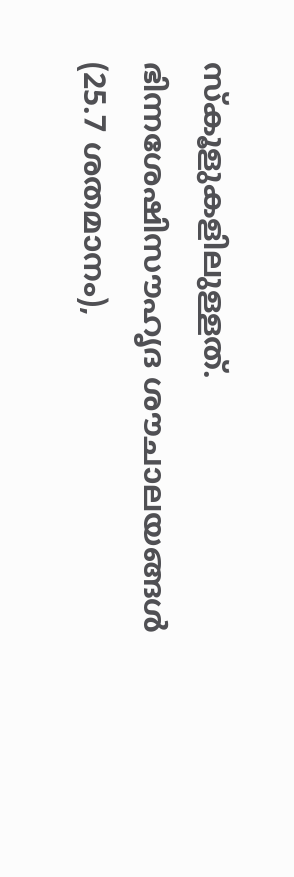സ്കൂളുകളിലുള്ളത്. ഭിന്നശേഷിസൗഹൃദ ശൗചാലയങ്ങള്‍ (25.7 ശതമാനം),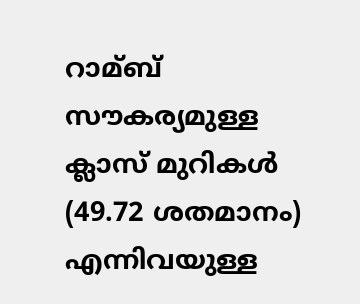റാമ്ബ് സൗകര്യമുള്ള ക്ലാസ് മുറികള്‍ (49.72 ശതമാനം) എന്നിവയുള്ള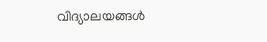വിദ്യാലയങ്ങള്‍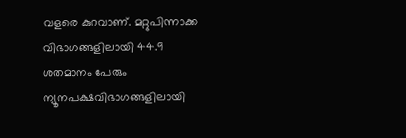വളരെ കുറവാണ്. മറ്റുപിന്നാക്ക വിഭാഗങ്ങളിലായി 44.9 ശതമാനം പേരും ന്യൂനപക്ഷവിഭാഗങ്ങളിലായി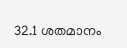32.1 ശതമാനം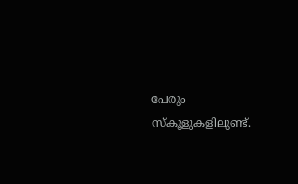പേരും സ്കൂളുകളിലുണ്ട്.